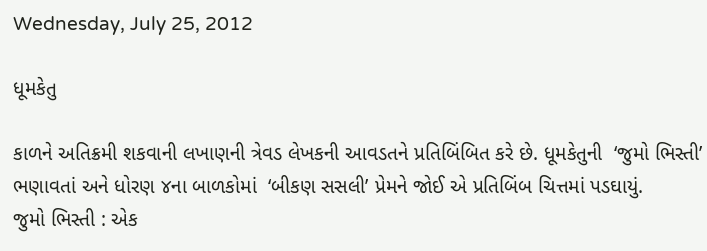Wednesday, July 25, 2012

ધૂમકેતુ

કાળને અતિક્રમી શકવાની લખાણની ત્રેવડ લેખકની આવડતને પ્રતિબિંબિત કરે છે. ધૂમકેતુની  ‘જુમો ભિસ્તી’ ભણાવતાં અને ધોરણ ૪ના બાળકોમાં  ‘બીકણ સસલી’ પ્રેમને જોઈ એ પ્રતિબિંબ ચિત્તમાં પડઘાયું.
જુમો ભિસ્તી : એક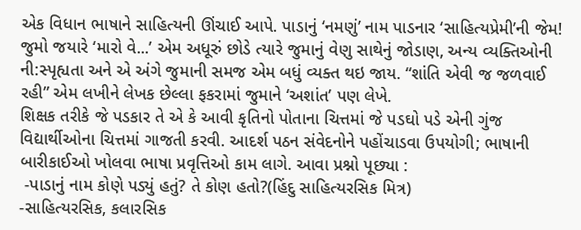એક વિધાન ભાષાને સાહિત્યની ઊંચાઈ આપે. પાડાનું ‘નમણું’ નામ પાડનાર ‘સાહિત્યપ્રેમી’ની જેમ! જુમો જયારે ‘મારો વે...’ એમ અધૂરું છોડે ત્યારે જુમાનું વેણુ સાથેનું જોડાણ, અન્ય વ્યક્તિઓની ની:સ્પૃહ્યતા અને એ અંગે જુમાની સમજ એમ બધું વ્યક્ત થઇ જાય. “શાંતિ એવી જ જળવાઈ રહી” એમ લખીને લેખક છેલ્લા ફકરામાં જુમાને ‘અશાંત’ પણ લેખે.
શિક્ષક તરીકે જે પડકાર તે એ કે આવી કૃતિનો પોતાના ચિત્તમાં જે પડઘો પડે એની ગુંજ વિદ્યાર્થીઓના ચિત્તમાં ગાજતી કરવી. આદર્શ પઠન સંવેદનોને પહોંચાડવા ઉપયોગી; ભાષાની બારીકાઈઓ ખોલવા ભાષા પ્રવૃત્તિઓ કામ લાગે. આવા પ્રશ્નો પૂછ્યા :
 -પાડાનું નામ કોણે પડ્યું હતું? તે કોણ હતો?(હિંદુ સાહિત્યરસિક મિત્ર)
-સાહિત્યરસિક, કલારસિક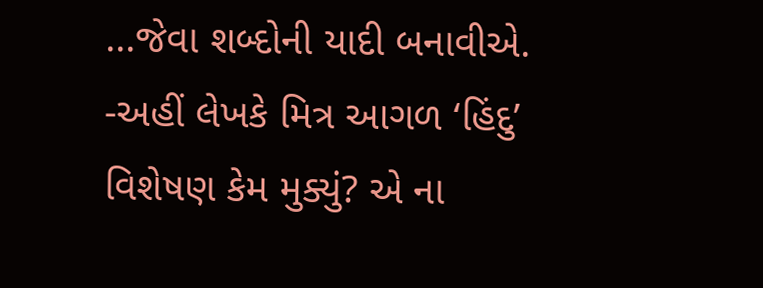...જેવા શબ્દોની યાદી બનાવીએ.
-અહીં લેખકે મિત્ર આગળ ‘હિંદુ’ વિશેષણ કેમ મુક્યું? એ ના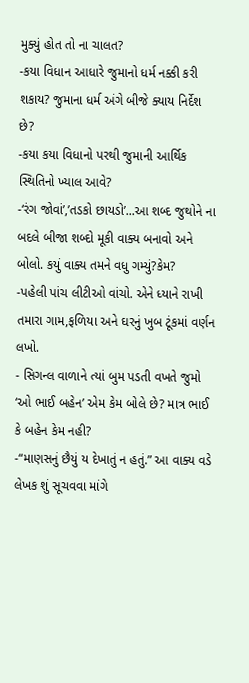મુક્યું હોત તો ના ચાલત?
-કયા વિધાન આધારે જુમાનો ધર્મ નક્કી કરી શકાય? જુમાના ધર્મ અંગે બીજે ક્યાય નિર્દેશ છે?
-કયા કયા વિધાનો પરથી જુમાની આર્થિક સ્થિતિનો ખ્યાલ આવે?
-‘રંગ જોવાં’,’તડકો છાયડો’...આ શબ્દ જુથોને ના બદલે બીજા શબ્દો મૂકી વાક્ય બનાવો અને બોલો. કયું વાક્ય તમને વધુ ગમ્યું?કેમ?
-પહેલી પાંચ લીટીઓ વાંચો. એને ધ્યાને રાખી તમારા ગામ,ફળિયા અને ઘરનું ખુબ ટૂંકમાં વર્ણન લખો.
- સિગન્લ વાળાને ત્યાં બુમ પડતી વખતે જુમો ‘ઓ ભાઈ બહેન’ એમ કેમ બોલે છે? માત્ર ભાઈ કે બહેન કેમ નહી?
-“માણસનું છૈયું ય દેખાતું ન હતું.” આ વાક્ય વડે લેખક શું સૂચવવા માંગે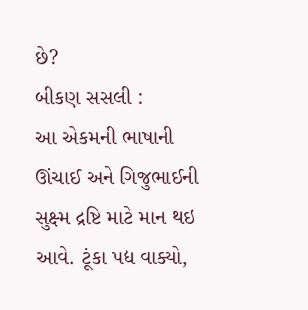છે?
બીકણ સસલી :
આ એકમની ભાષાની ઊંચાઈ અને ગિજુભાઈની સુક્ષ્મ દ્રષ્ટિ માટે માન થઇ આવે. ટૂંકા પદ્ય વાક્યો,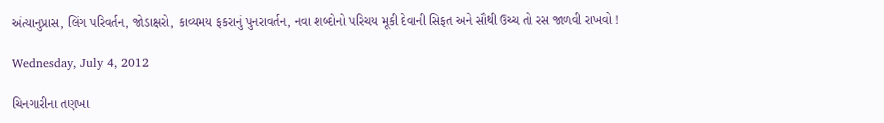અંત્યાનુપ્રાસ, લિંગ પરિવર્તન, જોડાક્ષરો, કાવ્યમય ફકરાનું પુનરાવર્તન, નવા શબ્દોનો પરિચય મૂકી દેવાની સિફત અને સૌથી ઉચ્ચ તો રસ જાળવી રાખવો !

Wednesday, July 4, 2012

ચિનગારીના તણખા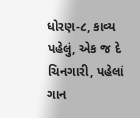ધોરણ-૮, કાવ્ય પહેલું, એક જ દે ચિનગારી, પહેલાં ગાન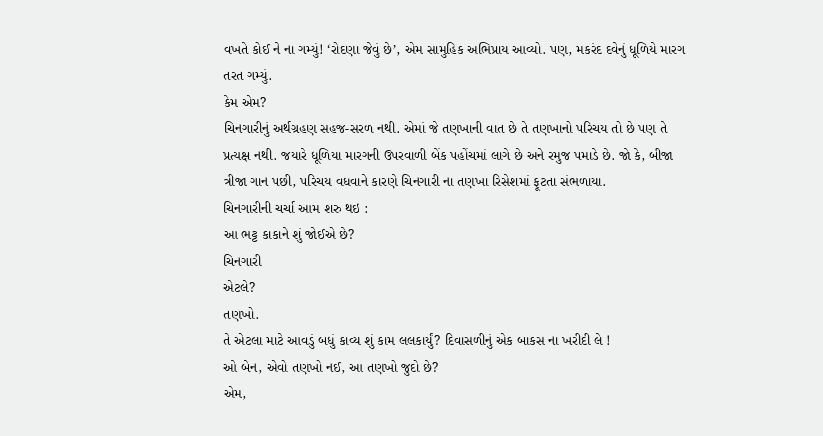વખતે કોઈ ને ના ગમ્યું! ‘રોદણા જેવું છે’, એમ સામુહિક અભિપ્રાય આવ્યો. પણ, મકરંદ દવેનું ધૂળિયે મારગ તરત ગમ્યું.
કેમ એમ?
ચિનગારીનું અર્થગ્રહણ સહજ-સરળ નથી. એમાં જે તણખાની વાત છે તે તણખાનો પરિચય તો છે પણ તે પ્રત્યક્ષ નથી. જયારે ધૂળિયા મારગની ઉપરવાળી બેંક પહોંચમાં લાગે છે અને રમુજ પમાડે છે. જો કે, બીજા ત્રીજા ગાન પછી, પરિચય વધવાને કારણે ચિનગારી ના તણખા રિસેશમાં ફૂટતા સંભળાયા.
ચિનગારીની ચર્ચા આમ શરુ થઇ :
આ ભટ્ટ કાકાને શું જોઈએ છે?
ચિનગારી
એટલે?
તણખો.
તે એટલા માટે આવડું બધું કાવ્ય શું કામ લલકાર્યું? દિવાસળીનું એક બાકસ ના ખરીદી લે !
ઓ બેન, એવો તણખો નઈ, આ તણખો જુદો છે?
એમ,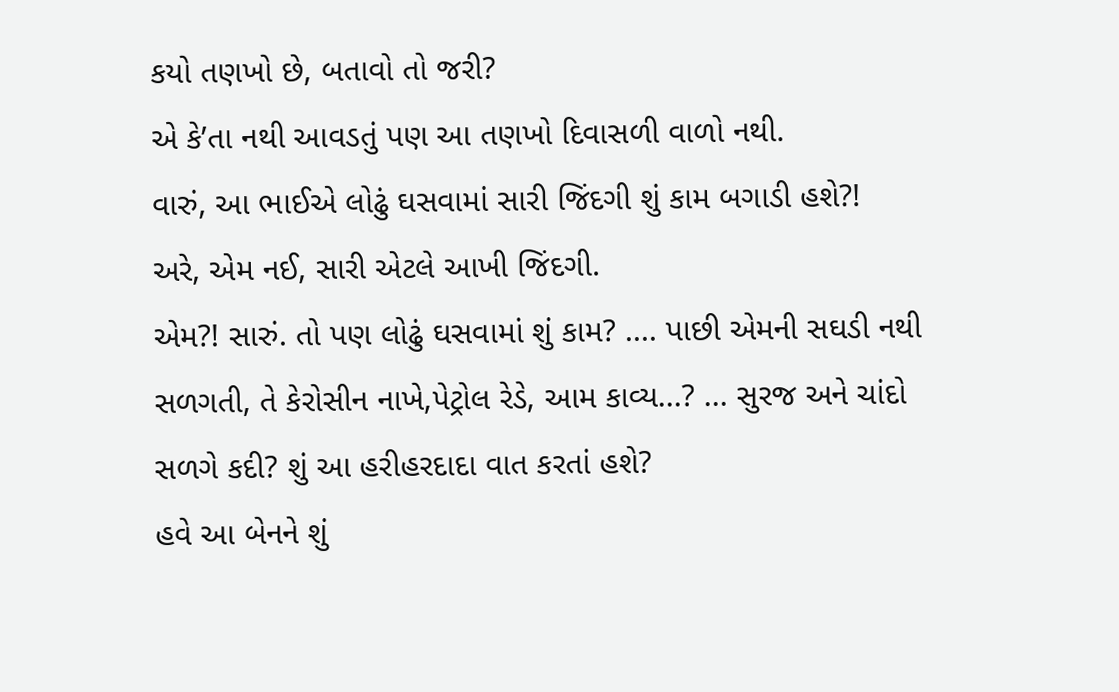કયો તણખો છે, બતાવો તો જરી?
એ કે’તા નથી આવડતું પણ આ તણખો દિવાસળી વાળો નથી.
વારું, આ ભાઈએ લોઢું ઘસવામાં સારી જિંદગી શું કામ બગાડી હશે?!
અરે, એમ નઈ, સારી એટલે આખી જિંદગી.
એમ?! સારું. તો પણ લોઢું ઘસવામાં શું કામ? .... પાછી એમની સઘડી નથી સળગતી, તે કેરોસીન નાખે,પેટ્રોલ રેડે, આમ કાવ્ય...? ... સુરજ અને ચાંદો સળગે કદી? શું આ હરીહરદાદા વાત કરતાં હશે?
હવે આ બેનને શું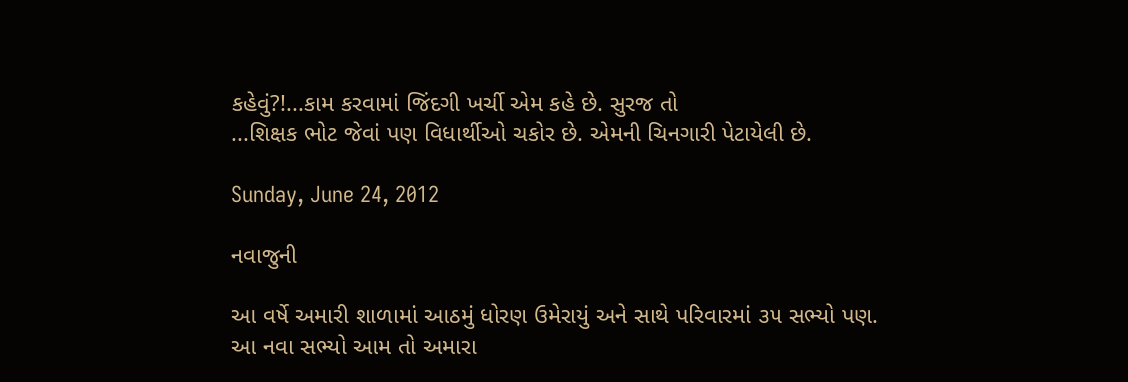કહેવું?!...કામ કરવામાં જિંદગી ખર્ચી એમ કહે છે. સુરજ તો
...શિક્ષક ભોટ જેવાં પણ વિધાર્થીઓ ચકોર છે. એમની ચિનગારી પેટાયેલી છે.

Sunday, June 24, 2012

નવાજુની

આ વર્ષે અમારી શાળામાં આઠમું ધોરણ ઉમેરાયું અને સાથે પરિવારમાં ૩૫ સભ્યો પણ.
આ નવા સભ્યો આમ તો અમારા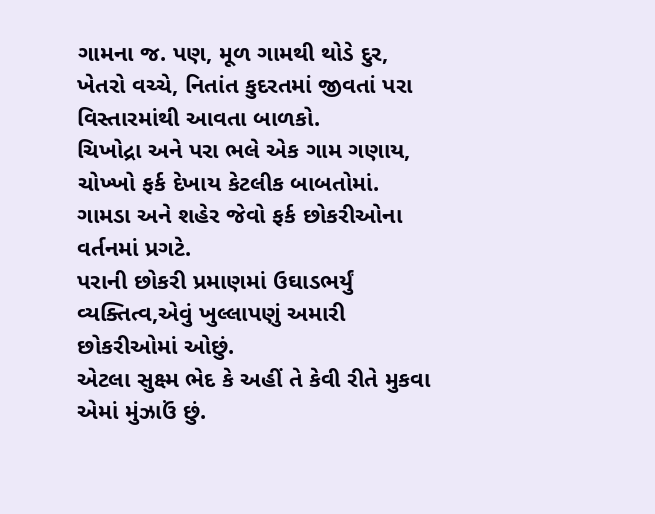ગામના જ. પણ, મૂળ ગામથી થોડે દુર, ખેતરો વચ્ચે, નિતાંત કુદરતમાં જીવતાં પરા વિસ્તારમાંથી આવતા બાળકો.
ચિખોદ્રા અને પરા ભલે એક ગામ ગણાય, ચોખ્ખો ફર્ક દેખાય કેટલીક બાબતોમાં.
ગામડા અને શહેર જેવો ફર્ક છોકરીઓના વર્તનમાં પ્રગટે.
પરાની છોકરી પ્રમાણમાં ઉઘાડભર્યું વ્યક્તિત્વ,એવું ખુલ્લાપણું અમારી છોકરીઓમાં ઓછું.
એટલા સુક્ષ્મ ભેદ કે અહીં તે કેવી રીતે મુકવા એમાં મુંઝાઉં છું.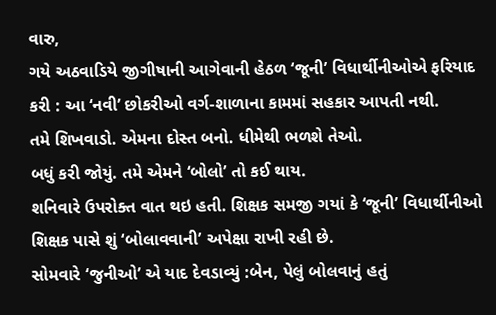વારુ,
ગયે અઠવાડિયે જીગીષાની આગેવાની હેઠળ ‘જૂની’ વિધાર્થીનીઓએ ફરિયાદ કરી : આ ‘નવી’ છોકરીઓ વર્ગ-શાળાના કામમાં સહકાર આપતી નથી.
તમે શિખવાડો. એમના દોસ્ત બનો. ધીમેથી ભળશે તેઓ.
બધું કરી જોયું. તમે એમને ‘બોલો’ તો કઈ થાય.
શનિવારે ઉપરોક્ત વાત થઇ હતી. શિક્ષક સમજી ગયાં કે ‘જૂની’ વિધાર્થીનીઓ શિક્ષક પાસે શું ‘બોલાવવાની’ અપેક્ષા રાખી રહી છે.
સોમવારે ‘જુનીઓ’ એ યાદ દેવડાવ્યું :બેન, પેલું બોલવાનું હતું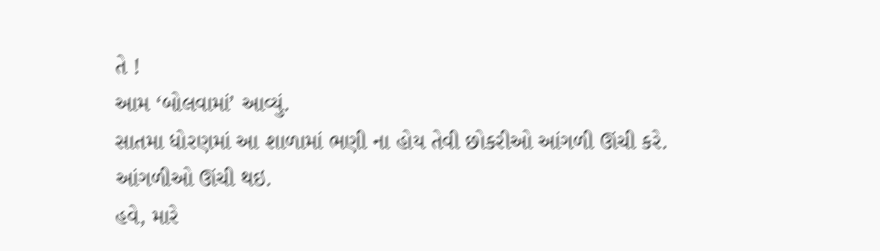તે !
આમ ‘બોલવામાં’ આવ્યું.
સાતમા ધોરણમાં આ શાળામાં ભણી ના હોય તેવી છોકરીઓ આંગળી ઊંચી કરે.
આંગળીઓ ઊંચી થઇ.
હવે, મારે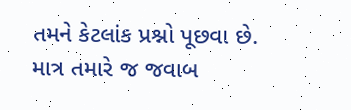તમને કેટલાંક પ્રશ્નો પૂછવા છે. માત્ર તમારે જ જવાબ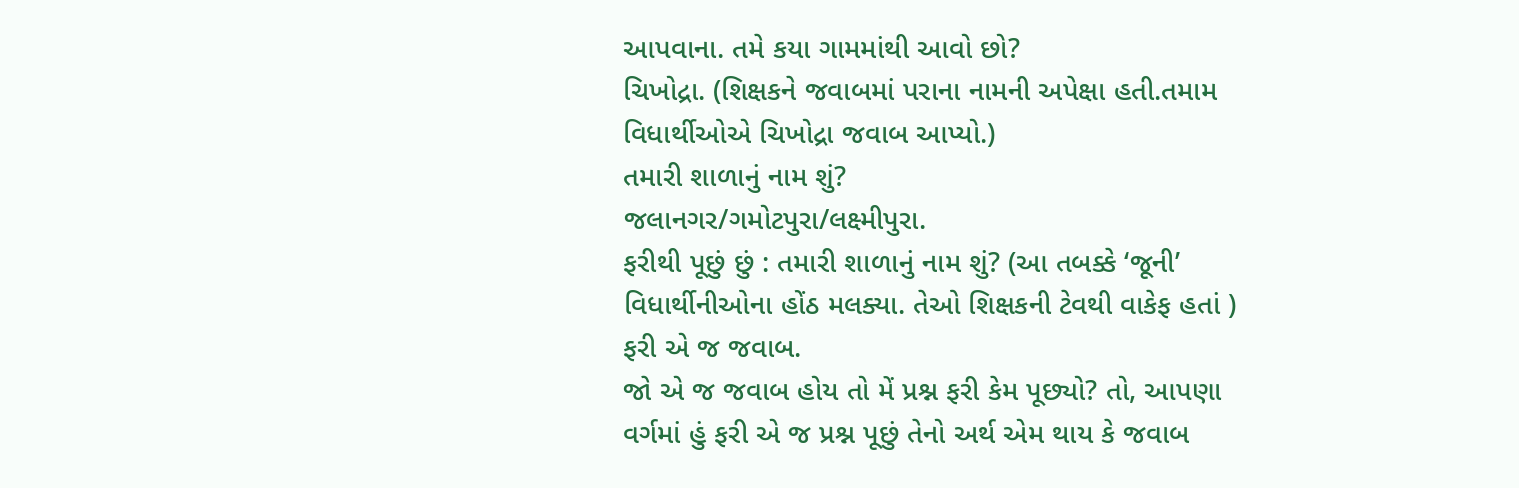આપવાના. તમે કયા ગામમાંથી આવો છો?
ચિખોદ્રા. (શિક્ષકને જવાબમાં પરાના નામની અપેક્ષા હતી.તમામ વિધાર્થીઓએ ચિખોદ્રા જવાબ આપ્યો.)
તમારી શાળાનું નામ શું?
જલાનગર/ગમોટપુરા/લક્ષ્મીપુરા.
ફરીથી પૂછું છું : તમારી શાળાનું નામ શું? (આ તબક્કે ‘જૂની’ વિધાર્થીનીઓના હોંઠ મલક્યા. તેઓ શિક્ષકની ટેવથી વાકેફ હતાં )
ફરી એ જ જવાબ.
જો એ જ જવાબ હોય તો મેં પ્રશ્ન ફરી કેમ પૂછ્યો? તો, આપણા વર્ગમાં હું ફરી એ જ પ્રશ્ન પૂછું તેનો અર્થ એમ થાય કે જવાબ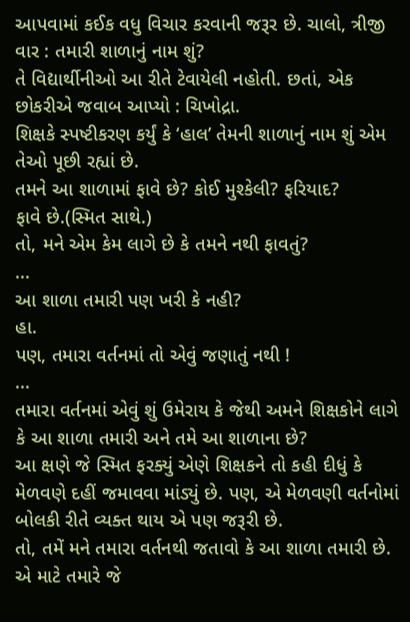આપવામાં કઈક વધુ વિચાર કરવાની જરૂર છે. ચાલો, ત્રીજી વાર : તમારી શાળાનું નામ શું?
તે વિદ્યાર્થીનીઓ આ રીતે ટેવાયેલી નહોતી. છતાં, એક છોકરીએ જવાબ આપ્યો : ચિખોદ્રા.
શિક્ષકે સ્પષ્ટીકરણ કર્યું કે ‘હાલ’ તેમની શાળાનું નામ શું એમ તેઓ પૂછી રહ્યાં છે.
તમને આ શાળામાં ફાવે છે? કોઈ મુશ્કેલી? ફરિયાદ?
ફાવે છે.(સ્મિત સાથે.)
તો, મને એમ કેમ લાગે છે કે તમને નથી ફાવતું?
...
આ શાળા તમારી પણ ખરી કે નહી?
હા.
પણ, તમારા વર્તનમાં તો એવું જણાતું નથી !
...
તમારા વર્તનમાં એવું શું ઉમેરાય કે જેથી અમને શિક્ષકોને લાગે કે આ શાળા તમારી અને તમે આ શાળાના છે?
આ ક્ષણે જે સ્મિત ફરક્યું એણે શિક્ષકને તો કહી દીધું કે મેળવણે દહીં જમાવવા માંડ્યું છે. પણ, એ મેળવણી વર્તનોમાં બોલકી રીતે વ્યક્ત થાય એ પણ જરૂરી છે.
તો, તમેં મને તમારા વર્તનથી જતાવો કે આ શાળા તમારી છે. એ માટે તમારે જે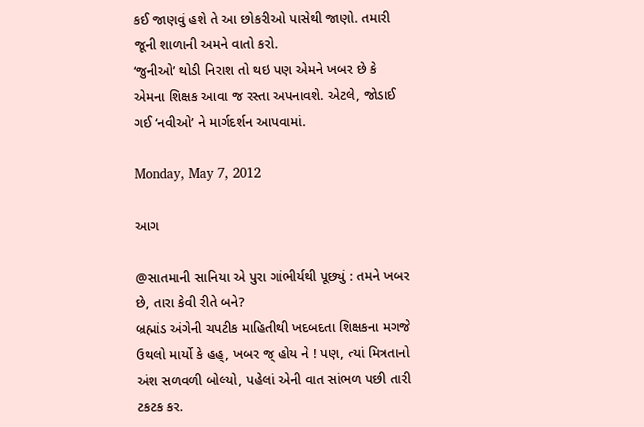કઈ જાણવું હશે તે આ છોકરીઓ પાસેથી જાણો. તમારી જૂની શાળાની અમને વાતો કરો.
‘જુનીઓ’ થોડી નિરાશ તો થઇ પણ એમને ખબર છે કે એમના શિક્ષક આવા જ રસ્તા અપનાવશે. એટલે, જોડાઈ ગઈ ‘નવીઓ’ ને માર્ગદર્શન આપવામાં.

Monday, May 7, 2012

આગ

@સાતમાની સાનિયા એ પુરા ગાંભીર્યથી પૂછ્યું : તમને ખબર છે, તારા કેવી રીતે બને?
બ્રહ્માંડ અંગેની ચપટીક માહિતીથી ખદબદતા શિક્ષકના મગજે ઉથલો માર્યો કે હહ્, ખબર જ્ હોય ને ! પણ, ત્યાં મિત્રતાનો અંશ સળવળી બોલ્યો, પહેલાં એની વાત સાંભળ પછી તારી ટકટક કર.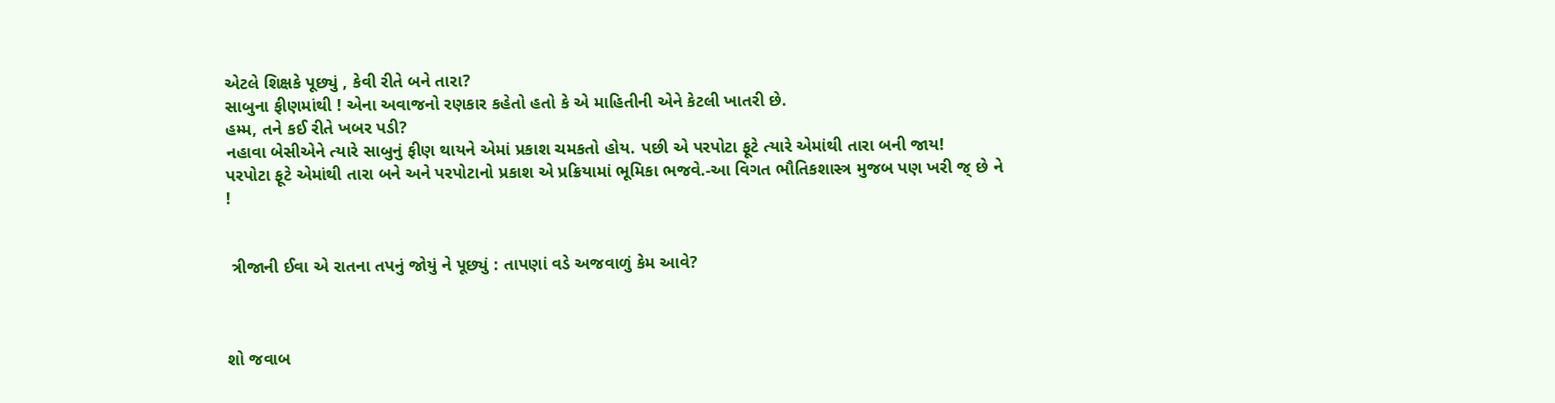એટલે શિક્ષકે પૂછ્યું , કેવી રીતે બને તારા?
સાબુના ફીણમાંથી ! એના અવાજનો રણકાર કહેતો હતો કે એ માહિતીની એને કેટલી ખાતરી છે.
હમ્મ, તને કઈ રીતે ખબર પડી?
નહાવા બેસીએને ત્યારે સાબુનું ફીણ થાયને એમાં પ્રકાશ ચમકતો હોય. પછી એ પરપોટા ફૂટે ત્યારે એમાંથી તારા બની જાય!
પરપોટા ફૂટે એમાંથી તારા બને અને પરપોટાનો પ્રકાશ એ પ્રક્રિયામાં ભૂમિકા ભજવે.-આ વિગત ભૌતિકશાસ્ત્ર મુજબ પણ ખરી જ્ છે ને !


 ત્રીજાની ઈવા એ રાતના તપનું જોયું ને પૂછ્યું : તાપણાં વડે અજવાળું કેમ આવે?



શો જવાબ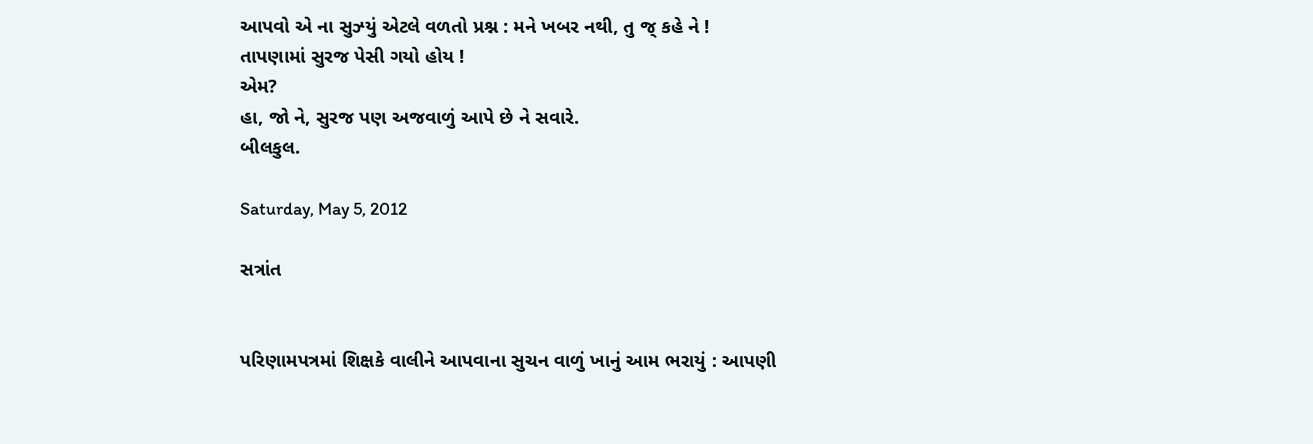આપવો એ ના સુઝ્યું એટલે વળતો પ્રશ્ન : મને ખબર નથી, તુ જ્ કહે ને !
તાપણામાં સુરજ પેસી ગયો હોય !
એમ?
હા, જો ને, સુરજ પણ અજવાળું આપે છે ને સવારે.
બીલકુલ.

Saturday, May 5, 2012

સત્રાંત


પરિણામપત્રમાં શિક્ષકે વાલીને આપવાના સુચન વાળું ખાનું આમ ભરાયું : આપણી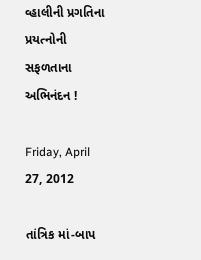વ્હાલીની પ્રગતિના પ્રયત્નોની સફળતાના અભિનંદન !

Friday, April 27, 2012

તાંત્રિક માં-બાપ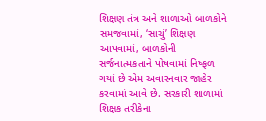શિક્ષણ તંત્ર અને શાળાઓ બાળકોને સમજવામાં, ‘સાચું’ શિક્ષણ આપવામાં, બાળકોની સર્જનાત્મકતાને પોષવામાં નિષ્ફળ ગયાં છે એમ અવારનવાર જાહેર કરવામાં આવે છે. સરકારી શાળામાં શિક્ષક તરીકેના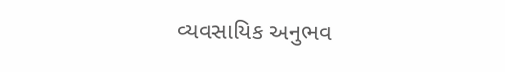વ્યવસાયિક અનુભવ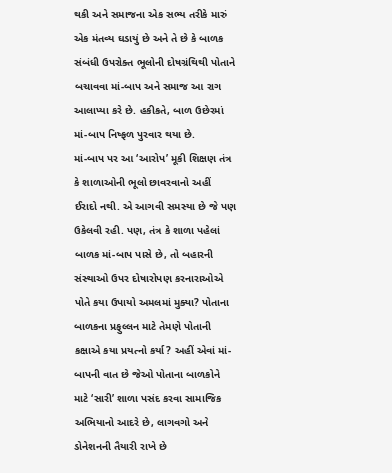થકી અને સમાજના એક સભ્ય તરીકે મારું એક મંતવ્ય ઘડાયું છે અને તે છે કે બાળક સંબંધી ઉપરોક્ત ભૂલોની દોષગ્રંથિથી પોતાને બચાવવા માં-બાપ અને સમાજ આ રાગ આલાપ્યા કરે છે. હકીકતે, બાળ ઉછેરમાં માં-બાપ નિષ્ફળ પુરવાર થયા છે.
માં-બાપ પર આ ‘આરોપ’ મૂકી શિક્ષણ તંત્ર કે શાળાઓની ભૂલો છાવરવાનો અહીં ઈરાદો નથી. એ આગવી સમસ્યા છે જે પણ ઉકેલવી રહી. પણ, તંત્ર કે શાળા પહેલાં બાળક માં-બાપ પાસે છે, તો બહારની સંસ્થાઓ ઉપર દોષારોપણ કરનારાઓએ પોતે કયા ઉપાયો અમલમાં મુક્યા? પોતાના બાળકના પ્રફુલ્લન માટે તેમણે પોતાની કક્ષાએ કયા પ્રયત્નો કર્યા? અહીં એવાં માં-બાપની વાત છે જેઓ પોતાના બાળકોને માટે ‘સારી’ શાળા પસંદ કરવા સામાજિક અભિયાનો આદરે છે, લાગવગો અને ડોનેશનની તૈયારી રાખે છે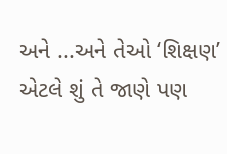અને ...અને તેઓ ‘શિક્ષણ’ એટલે શું તે જાણે પણ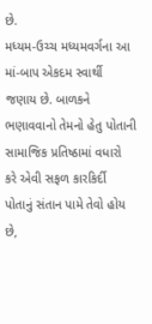છે.
મધ્યમ-ઉચ્ચ મધ્યમવર્ગના આ માં-બાપ એકદમ સ્વાર્થી જણાય છે. બાળકને ભણાવવાનો તેમનો હેતુ પોતાની સામાજિક પ્રતિષ્ઠામાં વધારો કરે એવી સફળ કારકિર્દી પોતાનું સંતાન પામે તેવો હોય છે,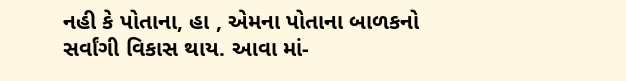નહી કે પોતાના, હા , એમના પોતાના બાળકનો સર્વાંગી વિકાસ થાય. આવા માં-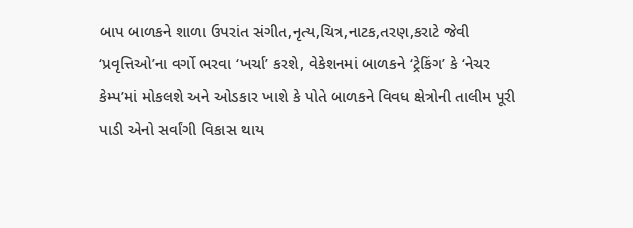બાપ બાળકને શાળા ઉપરાંત સંગીત,નૃત્ય,ચિત્ર,નાટક,તરણ,કરાટે જેવી ‘પ્રવૃત્તિઓ’ના વર્ગો ભરવા ‘ખર્ચા’ કરશે, વેકેશનમાં બાળકને ‘ટ્રેકિંગ’ કે ‘નેચર કેમ્પ’માં મોકલશે અને ઓડકાર ખાશે કે પોતે બાળકને વિવધ ક્ષેત્રોની તાલીમ પૂરી પાડી એનો સર્વાંગી વિકાસ થાય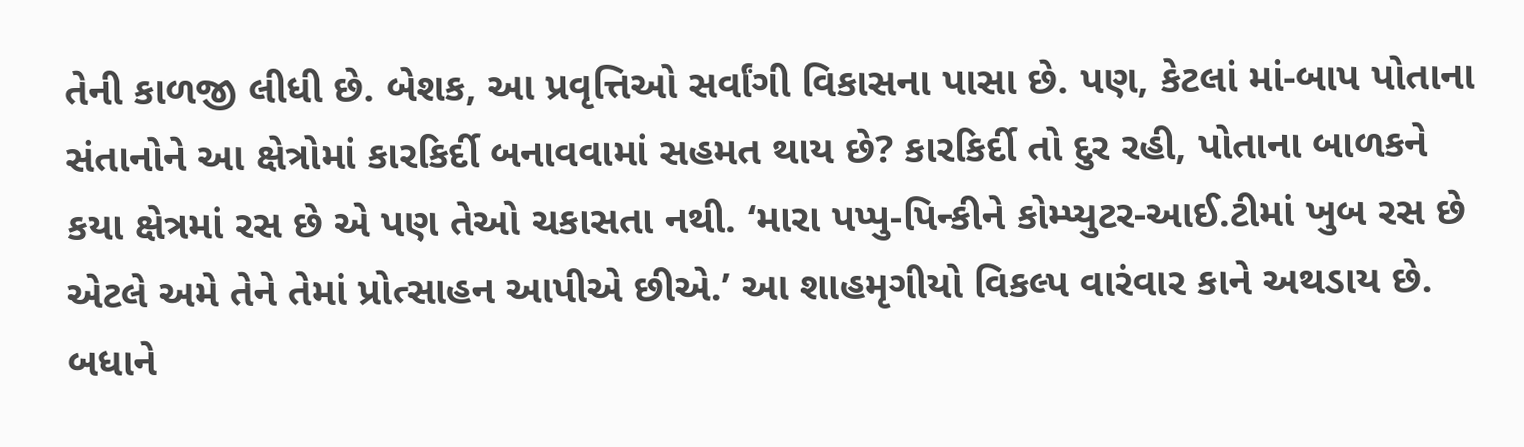તેની કાળજી લીધી છે. બેશક, આ પ્રવૃત્તિઓ સર્વાંગી વિકાસના પાસા છે. પણ, કેટલાં માં-બાપ પોતાના સંતાનોને આ ક્ષેત્રોમાં કારકિર્દી બનાવવામાં સહમત થાય છે? કારકિર્દી તો દુર રહી, પોતાના બાળકને કયા ક્ષેત્રમાં રસ છે એ પણ તેઓ ચકાસતા નથી. ‘મારા પપ્પુ-પિન્કીને કોમ્પ્યુટર-આઈ.ટીમાં ખુબ રસ છે એટલે અમે તેને તેમાં પ્રોત્સાહન આપીએ છીએ.’ આ શાહમૃગીયો વિકલ્પ વારંવાર કાને અથડાય છે. બધાને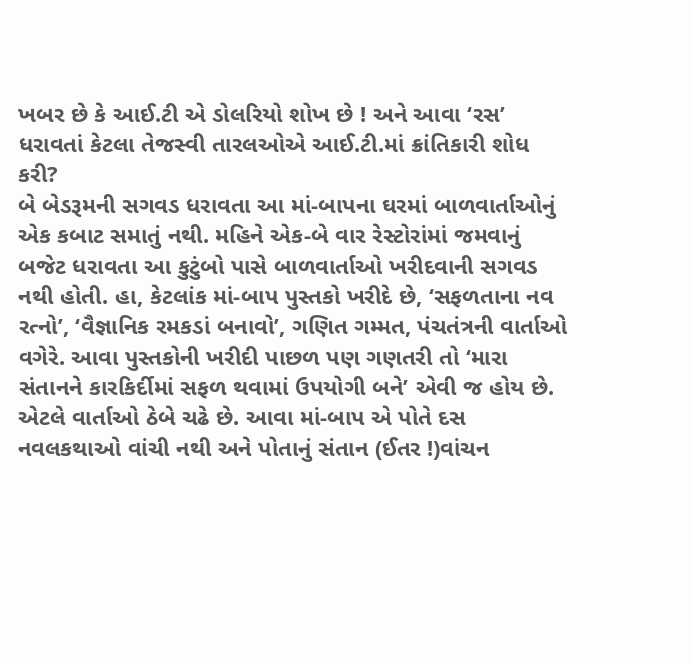ખબર છે કે આઈ.ટી એ ડોલરિયો શોખ છે ! અને આવા ‘રસ’ ધરાવતાં કેટલા તેજસ્વી તારલઓએ આઈ.ટી.માં ક્રાંતિકારી શોધ કરી?
બે બેડરૂમની સગવડ ધરાવતા આ માં-બાપના ઘરમાં બાળવાર્તાઓનું એક કબાટ સમાતું નથી. મહિને એક-બે વાર રેસ્ટોરાંમાં જમવાનું બજેટ ધરાવતા આ કુટુંબો પાસે બાળવાર્તાઓ ખરીદવાની સગવડ નથી હોતી. હા, કેટલાંક માં-બાપ પુસ્તકો ખરીદે છે, ‘સફળતાના નવ રત્નો’, ‘વૈજ્ઞાનિક રમકડાં બનાવો’, ગણિત ગમ્મત, પંચતંત્રની વાર્તાઓ વગેરે. આવા પુસ્તકોની ખરીદી પાછળ પણ ગણતરી તો ‘મારા સંતાનને કારકિર્દીમાં સફળ થવામાં ઉપયોગી બને’ એવી જ હોય છે. એટલે વાર્તાઓ ઠેબે ચઢે છે. આવા માં-બાપ એ પોતે દસ નવલકથાઓ વાંચી નથી અને પોતાનું સંતાન (ઈતર !)વાંચન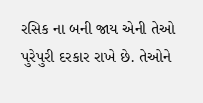રસિક ના બની જાય એની તેઓ પુરેપુરી દરકાર રાખે છે. તેઓને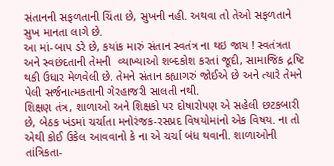સંતાનની સફળતાની ચિંતા છે, સુખની નહી. અથવા તો તેઓ સફળતાને સુખ માનતા લાગે છે.
આ માં-બાપ ડરે છે, કયાંક મારું સંતાન સ્વતંત્ર ના થઇ જાય ! સ્વતંત્રતા અને સ્વછંદતાની તેમની  વ્યાખ્યાઓ શબ્દકોશ કરતાં જૂદી, સામાજિક દ્રષ્ટિ થકી ઉધાર મેળવેલી છે. તેમને સંતાન કહ્યાગરું જોઈએ છે અને ત્યારે તેમને પેલી સર્જનાત્મકતાની ગેરહાજરી સાલતી નથી.
શિક્ષણ તંત્ર, શાળાઓ અને શિક્ષકો પર દોષારોપણ એ સહેલી છટકબારી છે, બેઠક ખંડમાં ચર્ચાતા મનોરંજક-રસપ્રદ વિષયોમાંનો એક વિષય. ના તો એથી કોઈ ઉકેલ આવવાનો કે ના એ ચર્ચા બંધ થવાની. શાળાઓની તાંત્રિકતા-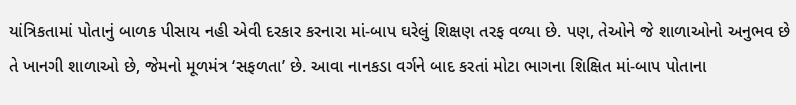યાંત્રિકતામાં પોતાનું બાળક પીસાય નહી એવી દરકાર કરનારા માં-બાપ ઘરેલું શિક્ષણ તરફ વળ્યા છે. પણ, તેઓને જે શાળાઓનો અનુભવ છે તે ખાનગી શાળાઓ છે, જેમનો મૂળમંત્ર ‘સફળતા’ છે. આવા નાનકડા વર્ગને બાદ કરતાં મોટા ભાગના શિક્ષિત માં-બાપ પોતાના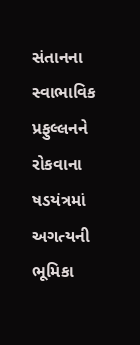સંતાનના સ્વાભાવિક પ્રફુલ્લનને રોકવાના ષડયંત્રમાં અગત્યની ભૂમિકા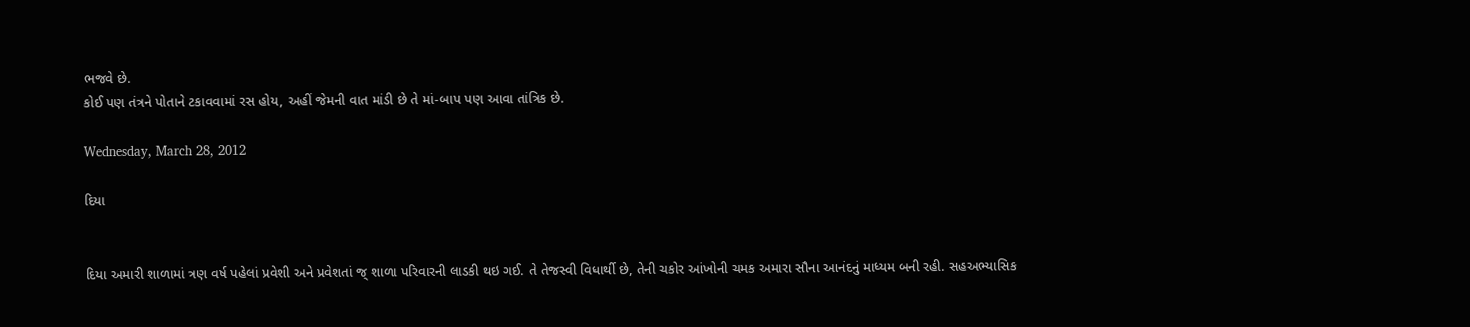ભજવે છે.
કોઈ પણ તંત્રને પોતાને ટકાવવામાં રસ હોય, અહીં જેમની વાત માંડી છે તે માં-બાપ પણ આવા તાંત્રિક છે.

Wednesday, March 28, 2012

દિયા


દિયા અમારી શાળામાં ત્રણ વર્ષ પહેલાં પ્રવેશી અને પ્રવેશતાં જ્ શાળા પરિવારની લાડકી થઇ ગઈ. તે તેજસ્વી વિધાર્થી છે, તેની ચકોર આંખોની ચમક અમારા સૌના આનંદનું માધ્યમ બની રહી. સહઅભ્યાસિક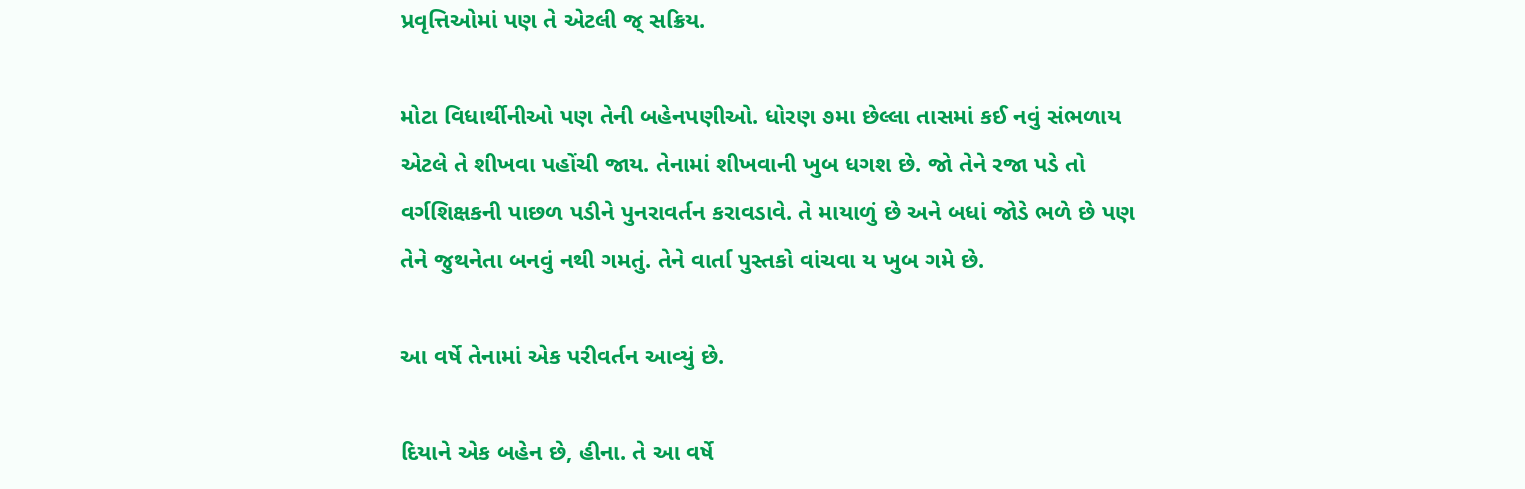પ્રવૃત્તિઓમાં પણ તે એટલી જ્ સક્રિય.

મોટા વિધાર્થીનીઓ પણ તેની બહેનપણીઓ. ધોરણ ૭મા છેલ્લા તાસમાં કઈ નવું સંભળાય એટલે તે શીખવા પહોંચી જાય. તેનામાં શીખવાની ખુબ ધગશ છે. જો તેને રજા પડે તો વર્ગશિક્ષકની પાછળ પડીને પુનરાવર્તન કરાવડાવે. તે માયાળું છે અને બધાં જોડે ભળે છે પણ તેને જુથનેતા બનવું નથી ગમતું. તેને વાર્તા પુસ્તકો વાંચવા ય ખુબ ગમે છે.

આ વર્ષે તેનામાં એક પરીવર્તન આવ્યું છે.

દિયાને એક બહેન છે, હીના. તે આ વર્ષે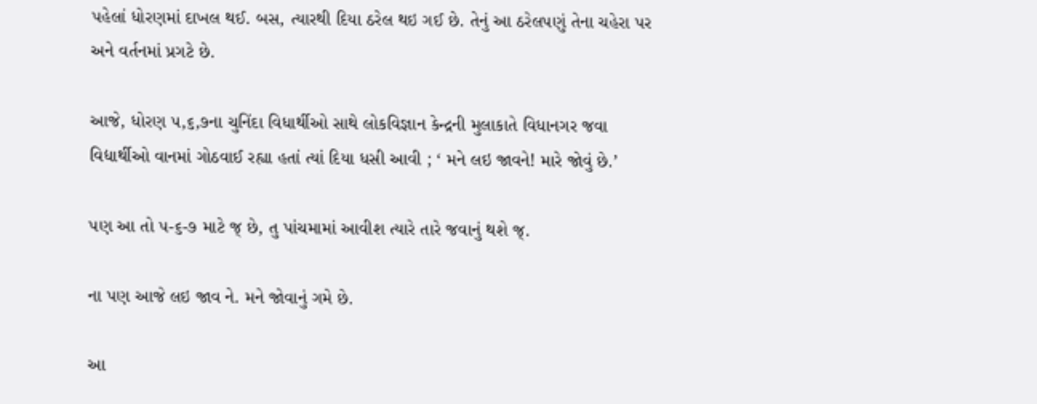પહેલાં ધોરણમાં દાખલ થઈ. બસ, ત્યારથી દિયા ઠરેલ થઇ ગઈ છે. તેનું આ ઠરેલપણું તેના ચહેરા પર અને વર્તનમાં પ્રગટે છે.

આજે, ધોરણ ૫,૬,૭ના ચુનિંદા વિધાર્થીઓ સાથે લોકવિજ્ઞાન કેન્દ્રની મુલાકાતે વિધાનગર જવા વિદ્યાર્થીઓ વાનમાં ગોઠવાઈ રહ્યા હતાં ત્યાં દિયા ધસી આવી ; ‘ મને લઇ જાવને! મારે જોવું છે.’

પણ આ તો ૫-૬-૭ માટે જ્ છે, તુ પાંચમામાં આવીશ ત્યારે તારે જવાનું થશે જ્.

ના પણ આજે લઇ જાવ ને. મને જોવાનું ગમે છે.

આ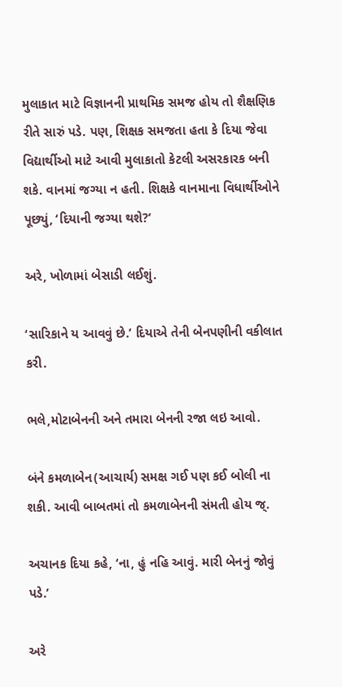મુલાકાત માટે વિજ્ઞાનની પ્રાથમિક સમજ હોય તો શૈક્ષણિક રીતે સારું પડે. પણ, શિક્ષક સમજતા હતા કે દિયા જેવા વિદ્યાર્થીઓ માટે આવી મુલાકાતો કેટલી અસરકારક બની શકે. વાનમાં જગ્યા ન હતી. શિક્ષકે વાનમાના વિધાર્થીઓને પૂછ્યું, ‘દિયાની જગ્યા થશે?’

અરે, ખોળામાં બેસાડી લઈશું.

‘સારિકાને ય આવવું છે.’ દિયાએ તેની બેનપણીની વકીલાત કરી.

ભલે,મોટાબેનની અને તમારા બેનની રજા લઇ આવો.

બંને કમળાબેન(આચાર્ય) સમક્ષ ગઈ પણ કઈ બોલી ના શકી. આવી બાબતમાં તો કમળાબેનની સંમતી હોય જ્.

અચાનક દિયા કહે, ‘ના, હું નહિ આવું. મારી બેનનું જોવું પડે.’

અરે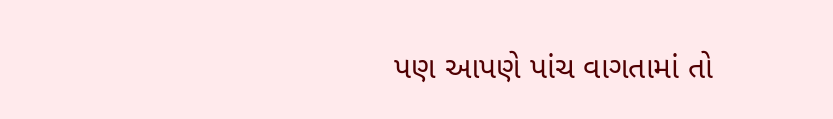પણ આપણે પાંચ વાગતામાં તો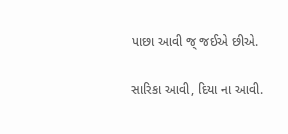પાછા આવી જ્ જઈએ છીએ.

સારિકા આવી, દિયા ના આવી.